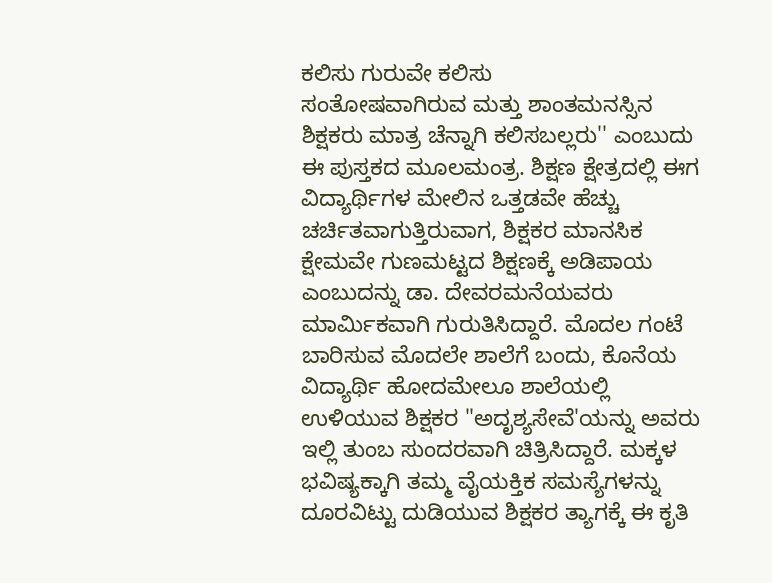ಕಲಿಸು ಗುರುವೇ ಕಲಿಸು
ಸಂತೋಷವಾಗಿರುವ ಮತ್ತು ಶಾಂತಮನಸ್ಸಿನ ಶಿಕ್ಷಕರು ಮಾತ್ರ ಚೆನ್ನಾಗಿ ಕಲಿಸಬಲ್ಲರು'' ಎಂಬುದು ಈ ಪುಸ್ತಕದ ಮೂಲಮಂತ್ರ. ಶಿಕ್ಷಣ ಕ್ಷೇತ್ರದಲ್ಲಿ ಈಗ ವಿದ್ಯಾರ್ಥಿಗಳ ಮೇಲಿನ ಒತ್ತಡವೇ ಹೆಚ್ಚು ಚರ್ಚಿತವಾಗುತ್ತಿರುವಾಗ, ಶಿಕ್ಷಕರ ಮಾನಸಿಕ ಕ್ಷೇಮವೇ ಗುಣಮಟ್ಟದ ಶಿಕ್ಷಣಕ್ಕೆ ಅಡಿಪಾಯ ಎಂಬುದನ್ನು ಡಾ. ದೇವರಮನೆಯವರು ಮಾರ್ಮಿಕವಾಗಿ ಗುರುತಿಸಿದ್ದಾರೆ. ಮೊದಲ ಗಂಟೆ ಬಾರಿಸುವ ಮೊದಲೇ ಶಾಲೆಗೆ ಬಂದು, ಕೊನೆಯ ವಿದ್ಯಾರ್ಥಿ ಹೋದಮೇಲೂ ಶಾಲೆಯಲ್ಲಿ ಉಳಿಯುವ ಶಿಕ್ಷಕರ "ಅದೃಶ್ಯಸೇವೆ'ಯನ್ನು ಅವರು ಇಲ್ಲಿ ತುಂಬ ಸುಂದರವಾಗಿ ಚಿತ್ರಿಸಿದ್ದಾರೆ. ಮಕ್ಕಳ ಭವಿಷ್ಯಕ್ಕಾಗಿ ತಮ್ಮ ವೈಯಕ್ತಿಕ ಸಮಸ್ಯೆಗಳನ್ನು ದೂರವಿಟ್ಟು ದುಡಿಯುವ ಶಿಕ್ಷಕರ ತ್ಯಾಗಕ್ಕೆ ಈ ಕೃತಿ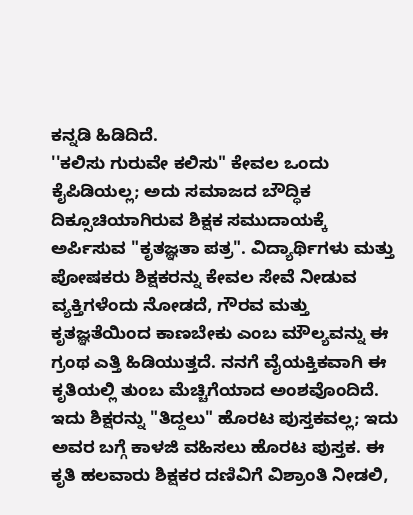ಕನ್ನಡಿ ಹಿಡಿದಿದೆ.
''ಕಲಿಸು ಗುರುವೇ ಕಲಿಸು" ಕೇವಲ ಒಂದು ಕೈಪಿಡಿಯಲ್ಲ; ಅದು ಸಮಾಜದ ಬೌದ್ಧಿಕ ದಿಕ್ಸೂಚಿಯಾಗಿರುವ ಶಿಕ್ಷಕ ಸಮುದಾಯಕ್ಕೆ ಅರ್ಪಿಸುವ "ಕೃತಜ್ಞತಾ ಪತ್ರ". ವಿದ್ಯಾರ್ಥಿಗಳು ಮತ್ತು ಪೋಷಕರು ಶಿಕ್ಷಕರನ್ನು ಕೇವಲ ಸೇವೆ ನೀಡುವ ವ್ಯಕ್ತಿಗಳೆಂದು ನೋಡದೆ, ಗೌರವ ಮತ್ತು ಕೃತಜ್ಞತೆಯಿಂದ ಕಾಣಬೇಕು ಎಂಬ ಮೌಲ್ಯವನ್ನು ಈ ಗ್ರಂಥ ಎತ್ತಿ ಹಿಡಿಯುತ್ತದೆ. ನನಗೆ ವೈಯಕ್ತಿಕವಾಗಿ ಈ ಕೃತಿಯಲ್ಲಿ ತುಂಬ ಮೆಚ್ಚಿಗೆಯಾದ ಅಂಶವೊಂದಿದೆ. ಇದು ಶಿಕ್ಷರನ್ನು "ತಿದ್ದಲು" ಹೊರಟ ಪುಸ್ತಕವಲ್ಲ; ಇದು ಅವರ ಬಗ್ಗೆ ಕಾಳಜಿ ವಹಿಸಲು ಹೊರಟ ಪುಸ್ತಕ. ಈ ಕೃತಿ ಹಲವಾರು ಶಿಕ್ಷಕರ ದಣಿವಿಗೆ ವಿಶ್ರಾಂತಿ ನೀಡಲಿ,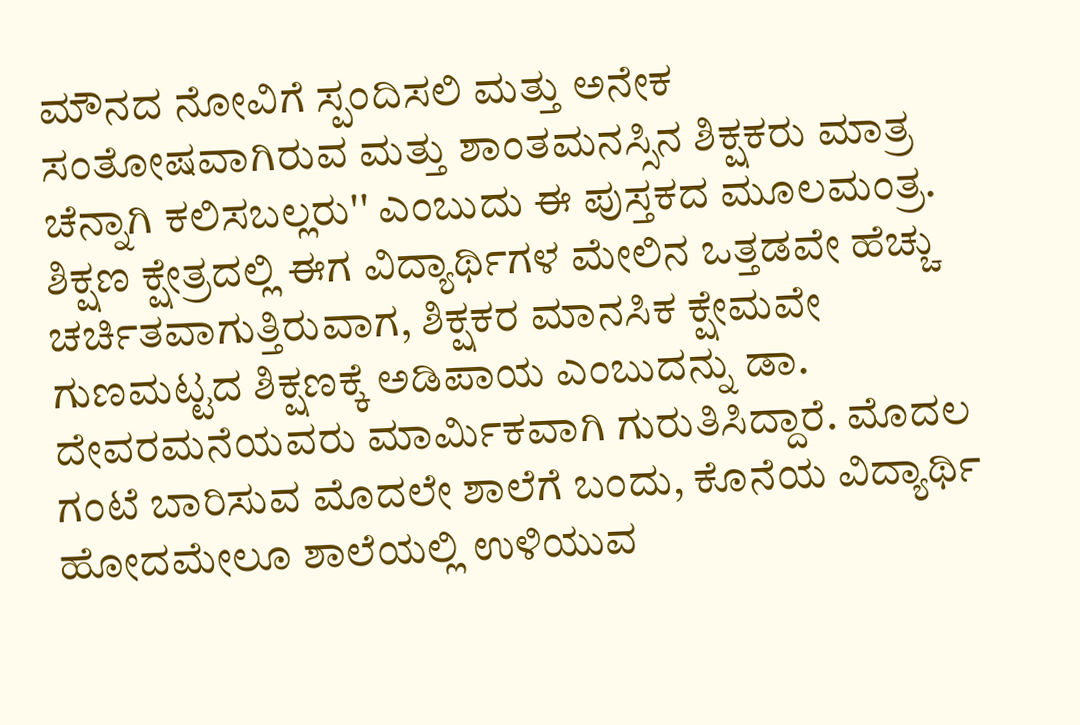ಮೌನದ ನೋವಿಗೆ ಸ್ಪಂದಿಸಲಿ ಮತ್ತು ಅನೇಕ
ಸಂತೋಷವಾಗಿರುವ ಮತ್ತು ಶಾಂತಮನಸ್ಸಿನ ಶಿಕ್ಷಕರು ಮಾತ್ರ ಚೆನ್ನಾಗಿ ಕಲಿಸಬಲ್ಲರು'' ಎಂಬುದು ಈ ಪುಸ್ತಕದ ಮೂಲಮಂತ್ರ. ಶಿಕ್ಷಣ ಕ್ಷೇತ್ರದಲ್ಲಿ ಈಗ ವಿದ್ಯಾರ್ಥಿಗಳ ಮೇಲಿನ ಒತ್ತಡವೇ ಹೆಚ್ಚು ಚರ್ಚಿತವಾಗುತ್ತಿರುವಾಗ, ಶಿಕ್ಷಕರ ಮಾನಸಿಕ ಕ್ಷೇಮವೇ ಗುಣಮಟ್ಟದ ಶಿಕ್ಷಣಕ್ಕೆ ಅಡಿಪಾಯ ಎಂಬುದನ್ನು ಡಾ. ದೇವರಮನೆಯವರು ಮಾರ್ಮಿಕವಾಗಿ ಗುರುತಿಸಿದ್ದಾರೆ. ಮೊದಲ ಗಂಟೆ ಬಾರಿಸುವ ಮೊದಲೇ ಶಾಲೆಗೆ ಬಂದು, ಕೊನೆಯ ವಿದ್ಯಾರ್ಥಿ ಹೋದಮೇಲೂ ಶಾಲೆಯಲ್ಲಿ ಉಳಿಯುವ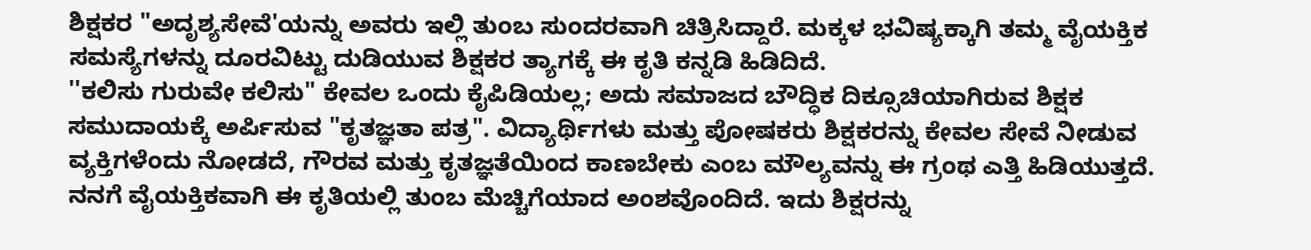ಶಿಕ್ಷಕರ "ಅದೃಶ್ಯಸೇವೆ'ಯನ್ನು ಅವರು ಇಲ್ಲಿ ತುಂಬ ಸುಂದರವಾಗಿ ಚಿತ್ರಿಸಿದ್ದಾರೆ. ಮಕ್ಕಳ ಭವಿಷ್ಯಕ್ಕಾಗಿ ತಮ್ಮ ವೈಯಕ್ತಿಕ ಸಮಸ್ಯೆಗಳನ್ನು ದೂರವಿಟ್ಟು ದುಡಿಯುವ ಶಿಕ್ಷಕರ ತ್ಯಾಗಕ್ಕೆ ಈ ಕೃತಿ ಕನ್ನಡಿ ಹಿಡಿದಿದೆ.
''ಕಲಿಸು ಗುರುವೇ ಕಲಿಸು" ಕೇವಲ ಒಂದು ಕೈಪಿಡಿಯಲ್ಲ; ಅದು ಸಮಾಜದ ಬೌದ್ಧಿಕ ದಿಕ್ಸೂಚಿಯಾಗಿರುವ ಶಿಕ್ಷಕ ಸಮುದಾಯಕ್ಕೆ ಅರ್ಪಿಸುವ "ಕೃತಜ್ಞತಾ ಪತ್ರ". ವಿದ್ಯಾರ್ಥಿಗಳು ಮತ್ತು ಪೋಷಕರು ಶಿಕ್ಷಕರನ್ನು ಕೇವಲ ಸೇವೆ ನೀಡುವ ವ್ಯಕ್ತಿಗಳೆಂದು ನೋಡದೆ, ಗೌರವ ಮತ್ತು ಕೃತಜ್ಞತೆಯಿಂದ ಕಾಣಬೇಕು ಎಂಬ ಮೌಲ್ಯವನ್ನು ಈ ಗ್ರಂಥ ಎತ್ತಿ ಹಿಡಿಯುತ್ತದೆ. ನನಗೆ ವೈಯಕ್ತಿಕವಾಗಿ ಈ ಕೃತಿಯಲ್ಲಿ ತುಂಬ ಮೆಚ್ಚಿಗೆಯಾದ ಅಂಶವೊಂದಿದೆ. ಇದು ಶಿಕ್ಷರನ್ನು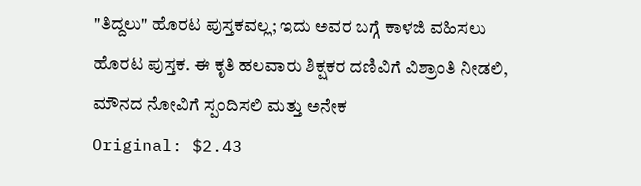"ತಿದ್ದಲು" ಹೊರಟ ಪುಸ್ತಕವಲ್ಲ; ಇದು ಅವರ ಬಗ್ಗೆ ಕಾಳಜಿ ವಹಿಸಲು ಹೊರಟ ಪುಸ್ತಕ. ಈ ಕೃತಿ ಹಲವಾರು ಶಿಕ್ಷಕರ ದಣಿವಿಗೆ ವಿಶ್ರಾಂತಿ ನೀಡಲಿ, ಮೌನದ ನೋವಿಗೆ ಸ್ಪಂದಿಸಲಿ ಮತ್ತು ಅನೇಕ
Original: $2.43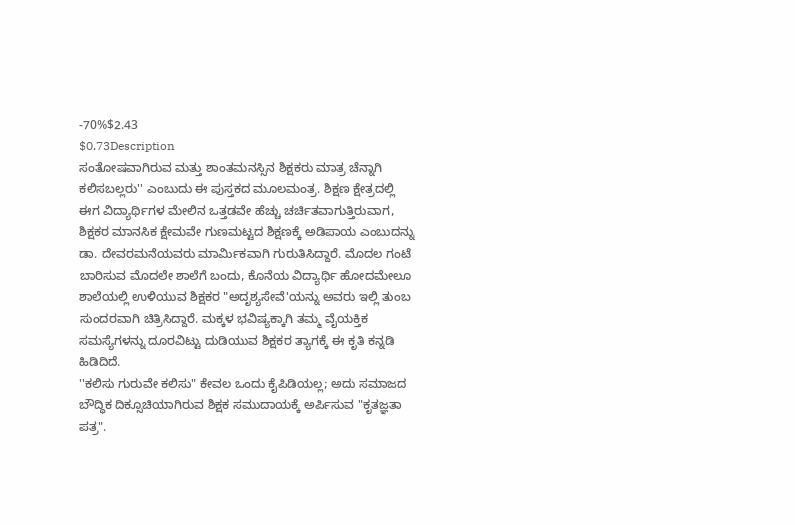-70%$2.43
$0.73Description
ಸಂತೋಷವಾಗಿರುವ ಮತ್ತು ಶಾಂತಮನಸ್ಸಿನ ಶಿಕ್ಷಕರು ಮಾತ್ರ ಚೆನ್ನಾಗಿ ಕಲಿಸಬಲ್ಲರು'' ಎಂಬುದು ಈ ಪುಸ್ತಕದ ಮೂಲಮಂತ್ರ. ಶಿಕ್ಷಣ ಕ್ಷೇತ್ರದಲ್ಲಿ ಈಗ ವಿದ್ಯಾರ್ಥಿಗಳ ಮೇಲಿನ ಒತ್ತಡವೇ ಹೆಚ್ಚು ಚರ್ಚಿತವಾಗುತ್ತಿರುವಾಗ, ಶಿಕ್ಷಕರ ಮಾನಸಿಕ ಕ್ಷೇಮವೇ ಗುಣಮಟ್ಟದ ಶಿಕ್ಷಣಕ್ಕೆ ಅಡಿಪಾಯ ಎಂಬುದನ್ನು ಡಾ. ದೇವರಮನೆಯವರು ಮಾರ್ಮಿಕವಾಗಿ ಗುರುತಿಸಿದ್ದಾರೆ. ಮೊದಲ ಗಂಟೆ ಬಾರಿಸುವ ಮೊದಲೇ ಶಾಲೆಗೆ ಬಂದು, ಕೊನೆಯ ವಿದ್ಯಾರ್ಥಿ ಹೋದಮೇಲೂ ಶಾಲೆಯಲ್ಲಿ ಉಳಿಯುವ ಶಿಕ್ಷಕರ "ಅದೃಶ್ಯಸೇವೆ'ಯನ್ನು ಅವರು ಇಲ್ಲಿ ತುಂಬ ಸುಂದರವಾಗಿ ಚಿತ್ರಿಸಿದ್ದಾರೆ. ಮಕ್ಕಳ ಭವಿಷ್ಯಕ್ಕಾಗಿ ತಮ್ಮ ವೈಯಕ್ತಿಕ ಸಮಸ್ಯೆಗಳನ್ನು ದೂರವಿಟ್ಟು ದುಡಿಯುವ ಶಿಕ್ಷಕರ ತ್ಯಾಗಕ್ಕೆ ಈ ಕೃತಿ ಕನ್ನಡಿ ಹಿಡಿದಿದೆ.
''ಕಲಿಸು ಗುರುವೇ ಕಲಿಸು" ಕೇವಲ ಒಂದು ಕೈಪಿಡಿಯಲ್ಲ; ಅದು ಸಮಾಜದ ಬೌದ್ಧಿಕ ದಿಕ್ಸೂಚಿಯಾಗಿರುವ ಶಿಕ್ಷಕ ಸಮುದಾಯಕ್ಕೆ ಅರ್ಪಿಸುವ "ಕೃತಜ್ಞತಾ ಪತ್ರ".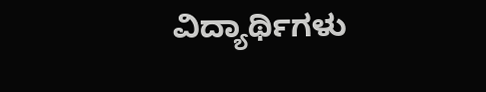ವಿದ್ಯಾರ್ಥಿಗಳು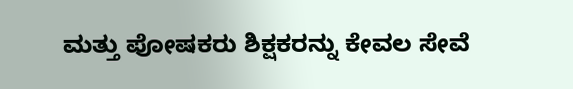ಮತ್ತು ಪೋಷಕರು ಶಿಕ್ಷಕರನ್ನು ಕೇವಲ ಸೇವೆ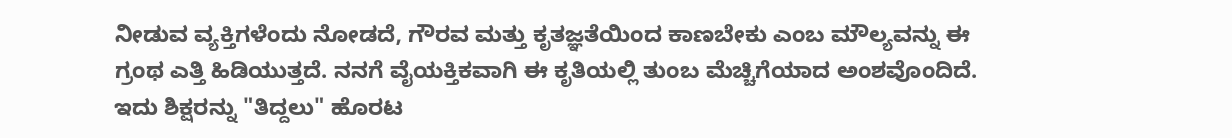ನೀಡುವ ವ್ಯಕ್ತಿಗಳೆಂದು ನೋಡದೆ, ಗೌರವ ಮತ್ತು ಕೃತಜ್ಞತೆಯಿಂದ ಕಾಣಬೇಕು ಎಂಬ ಮೌಲ್ಯವನ್ನು ಈ ಗ್ರಂಥ ಎತ್ತಿ ಹಿಡಿಯುತ್ತದೆ. ನನಗೆ ವೈಯಕ್ತಿಕವಾಗಿ ಈ ಕೃತಿಯಲ್ಲಿ ತುಂಬ ಮೆಚ್ಚಿಗೆಯಾದ ಅಂಶವೊಂದಿದೆ. ಇದು ಶಿಕ್ಷರನ್ನು "ತಿದ್ದಲು" ಹೊರಟ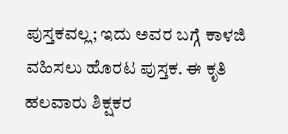ಪುಸ್ತಕವಲ್ಲ; ಇದು ಅವರ ಬಗ್ಗೆ ಕಾಳಜಿ ವಹಿಸಲು ಹೊರಟ ಪುಸ್ತಕ. ಈ ಕೃತಿ ಹಲವಾರು ಶಿಕ್ಷಕರ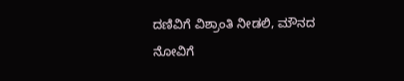ದಣಿವಿಗೆ ವಿಶ್ರಾಂತಿ ನೀಡಲಿ, ಮೌನದ ನೋವಿಗೆ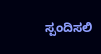ಸ್ಪಂದಿಸಲಿ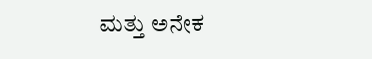ಮತ್ತು ಅನೇಕ